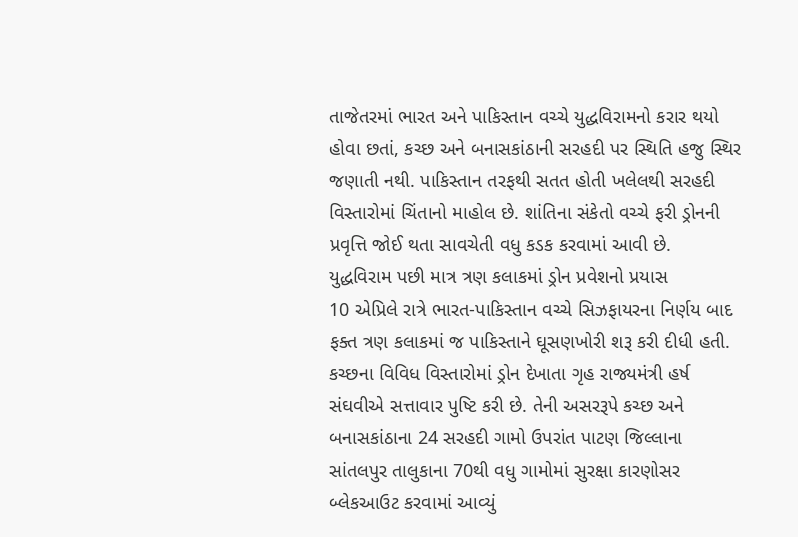તાજેતરમાં ભારત અને પાકિસ્તાન વચ્ચે યુદ્ધવિરામનો કરાર થયો હોવા છતાં, કચ્છ અને બનાસકાંઠાની સરહદી પર સ્થિતિ હજુ સ્થિર જણાતી નથી. પાકિસ્તાન તરફથી સતત હોતી ખલેલથી સરહદી વિસ્તારોમાં ચિંતાનો માહોલ છે. શાંતિના સંકેતો વચ્ચે ફરી ડ્રોનની પ્રવૃત્તિ જોઈ થતા સાવચેતી વધુ કડક કરવામાં આવી છે.
યુદ્ધવિરામ પછી માત્ર ત્રણ કલાકમાં ડ્રોન પ્રવેશનો પ્રયાસ
10 એપ્રિલે રાત્રે ભારત-પાકિસ્તાન વચ્ચે સિઝફાયરના નિર્ણય બાદ ફક્ત ત્રણ કલાકમાં જ પાકિસ્તાને ઘૂસણખોરી શરૂ કરી દીધી હતી. કચ્છના વિવિધ વિસ્તારોમાં ડ્રોન દેખાતા ગૃહ રાજ્યમંત્રી હર્ષ સંઘવીએ સત્તાવાર પુષ્ટિ કરી છે. તેની અસરરૂપે કચ્છ અને બનાસકાંઠાના 24 સરહદી ગામો ઉપરાંત પાટણ જિલ્લાના સાંતલપુર તાલુકાના 70થી વધુ ગામોમાં સુરક્ષા કારણોસર બ્લેકઆઉટ કરવામાં આવ્યું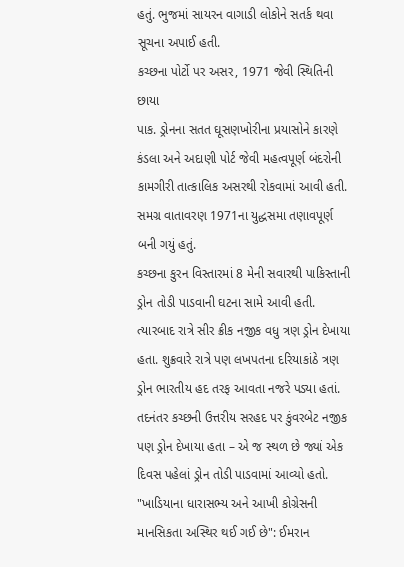હતું. ભુજમાં સાયરન વાગાડી લોકોને સતર્ક થવા સૂચના અપાઈ હતી.
કચ્છના પોર્ટો પર અસર, 1971 જેવી સ્થિતિની છાયા
પાક. ડ્રોનના સતત ઘૂસણખોરીના પ્રયાસોને કારણે કંડલા અને અદાણી પોર્ટ જેવી મહત્વપૂર્ણ બંદરોની કામગીરી તાત્કાલિક અસરથી રોકવામાં આવી હતી. સમગ્ર વાતાવરણ 1971ના યુદ્ધસમા તણાવપૂર્ણ બની ગયું હતું.
કચ્છના કુરન વિસ્તારમાં 8 મેની સવારથી પાકિસ્તાની ડ્રોન તોડી પાડવાની ઘટના સામે આવી હતી. ત્યારબાદ રાત્રે સીર ક્રીક નજીક વધુ ત્રણ ડ્રોન દેખાયા હતા. શુક્રવારે રાત્રે પણ લખપતના દરિયાકાંઠે ત્રણ ડ્રોન ભારતીય હદ તરફ આવતા નજરે પડ્યા હતાં. તદનંતર કચ્છની ઉત્તરીય સરહદ પર કુંવરબેટ નજીક પણ ડ્રોન દેખાયા હતા – એ જ સ્થળ છે જ્યાં એક દિવસ પહેલાં ડ્રોન તોડી પાડવામાં આવ્યો હતો.
"ખાડિયાના ધારાસભ્ય અને આખી કોગ્રેસની માનસિકતા અસ્થિર થઈ ગઈ છે": ઈમરાન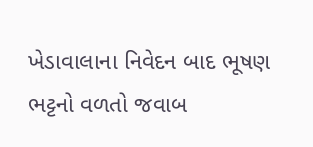ખેડાવાલાના નિવેદન બાદ ભૂષણ ભટ્ટનો વળતો જવાબ